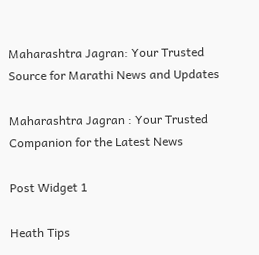Maharashtra Jagran: Your Trusted Source for Marathi News and Updates

Maharashtra Jagran : Your Trusted Companion for the Latest News

Post Widget 1

Heath Tips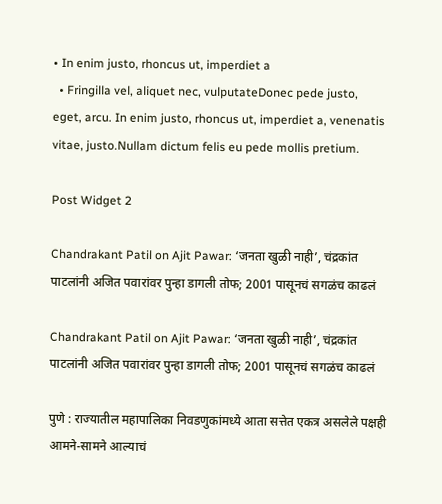• In enim justo, rhoncus ut, imperdiet a
  • Fringilla vel, aliquet nec, vulputateDonec pede justo,  eget, arcu. In enim justo, rhoncus ut, imperdiet a, venenatis vitae, justo.Nullam dictum felis eu pede mollis pretium.

Post Widget 2

Chandrakant Patil on Ajit Pawar: ‘जनता खुळी नाही’, चंद्रकांत पाटलांनी अजित पवारांवर पुन्हा डागली तोफ; 2001 पासूनचं सगळंच काढलं

Chandrakant Patil on Ajit Pawar: ‘जनता खुळी नाही’, चंद्रकांत पाटलांनी अजित पवारांवर पुन्हा डागली तोफ; 2001 पासूनचं सगळंच काढलं

पुणे : राज्यातील महापालिका निवडणुकांमध्ये आता सत्तेत एकत्र असलेले पक्षही आमने-सामने आल्याचं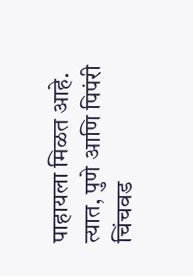पाहायला मिळत आहे. त्यात, पुणे आणि पिपंरी चिंचवड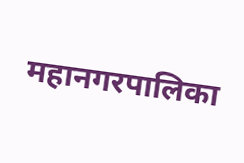महानगरपालिका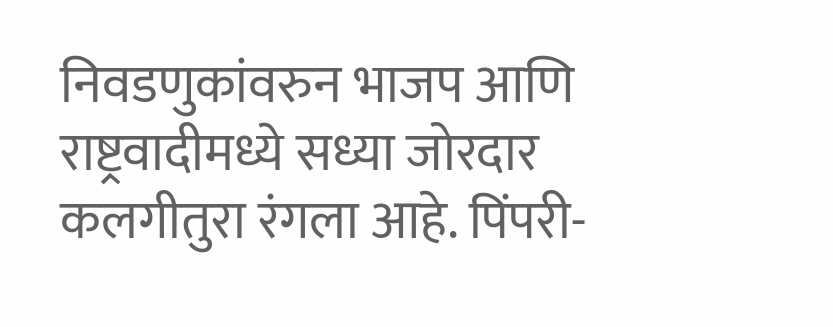निवडणुकांवरुन भाजप आणि राष्ट्रवादीमध्ये सध्या जोरदार कलगीतुरा रंगला आहे. पिंपरी-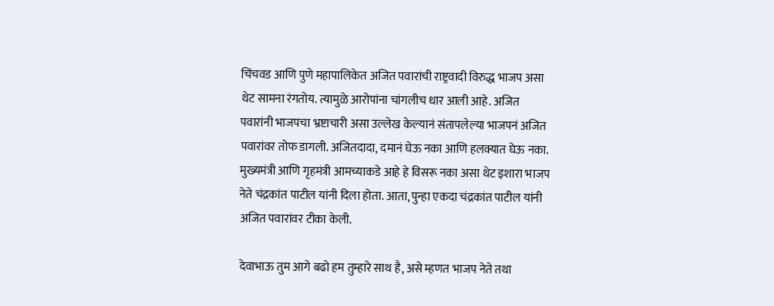चिंचवड आणि पुणे महापालिकेत अजित पवारांची राष्ट्रवादी विरुद्ध भाजप असा थेट सामना रंगतोय. त्यामुळे आरोपांना चांगलीच धार आली आहे. अजित पवारांनी भाजपचा भ्रष्टाचारी असा उल्लेख केल्यानं संतापलेल्या भाजपनं अजित पवारांवर तोफ डागली. अजितदादा, दमानं घेऊ नका आणि हलक्यात घेऊ नका. मुख्यमंत्री आणि गृहमंत्री आमच्याकडे आहे हे विसरू नका असा थेट इशारा भाजप नेते चंद्रकांत पाटील यांनी दिला होता. आता, पुन्हा एकदा चंद्रकांत पाटील यांनी अजित पवारांवर टीका केली.

देवाभाऊ तुम आगे बढो हम तुम्हारे साथ है, असे म्हणत भाजप नेते तथा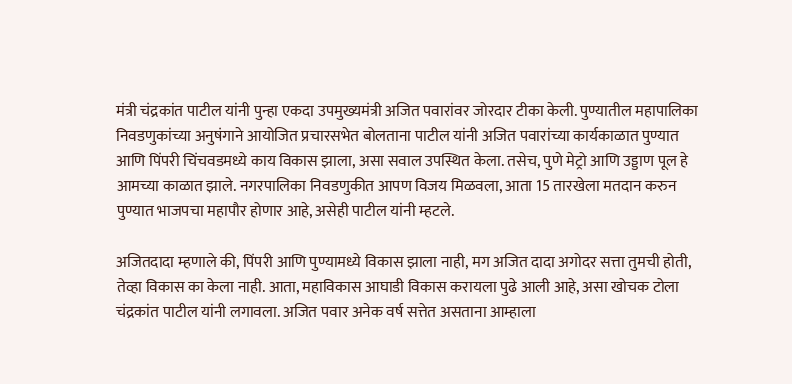मंत्री चंद्रकांत पाटील यांनी पुन्हा एकदा उपमुख्यमंत्री अजित पवारांवर जोरदार टीका केली. पुण्यातील महापालिका निवडणुकांच्या अनुषंगाने आयोजित प्रचारसभेत बोलताना पाटील यांनी अजित पवारांच्या कार्यकाळात पुण्यात आणि पिंपरी चिंचवडमध्ये काय विकास झाला, असा सवाल उपस्थित केला. तसेच, पुणे मेट्रो आणि उड्डाण पूल हे आमच्या काळात झाले. नगरपालिका निवडणुकीत आपण विजय मिळवला, आता 15 तारखेला मतदान करुन पुण्यात भाजपचा महापौर होणार आहे, असेही पाटील यांनी म्हटले.

अजितदादा म्हणाले की, पिंपरी आणि पुण्यामध्ये विकास झाला नाही, मग अजित दादा अगोदर सत्ता तुमची होती, तेव्हा विकास का केला नाही. आता, महाविकास आघाडी विकास करायला पुढे आली आहे, असा खोचक टोला चंद्रकांत पाटील यांनी लगावला. अजित पवार अनेक वर्ष सत्तेत असताना आम्हाला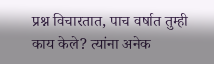प्रश्न विचारतात, पाच वर्षात तुम्ही काय केले? त्यांना अनेक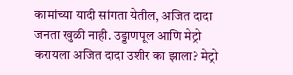कामांच्या यादी सांगता येतील, अजित दादा जनता खुळी नाही. उड्डाणपूल आणि मेट्रो करायला अजित दादा उशीर का झाला? मेट्रो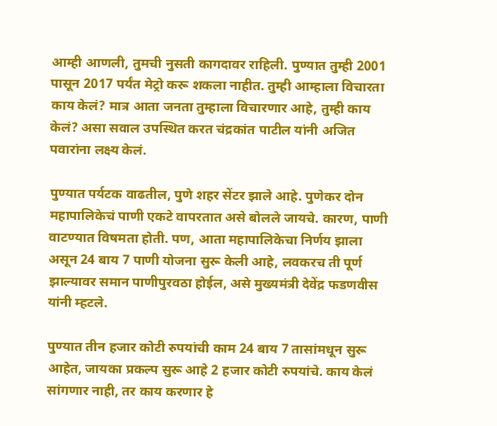आम्ही आणली, तुमची नुसती कागदावर राहिली. पुण्यात तुम्ही 2001 पासून 2017 पर्यंत मेट्रो करू शकला नाहीत. तुम्ही आम्हाला विचारता काय केलं? मात्र आता जनता तुम्हाला विचारणार आहे, तुम्ही काय केलं? असा सवाल उपस्थित करत चंद्रकांत पाटील यांनी अजित पवारांना लक्ष्य केलं.

पुण्यात पर्यटक वाढतील, पुणे शहर सेंटर झाले आहे. पुणेकर दोन महापालिकेचं पाणी एकटे वापरतात असे बोलले जायचे. कारण, पाणी वाटण्यात विषमता होती. पण, आता महापालिकेचा निर्णय झाला असून 24 बाय 7 पाणी योजना सुरू केली आहे, लवकरच ती पूर्ण झाल्यावर समान पाणीपुरवठा होईल, असे मुख्यमंत्री देवेंद्र फडणवीस यांनी म्हटले.

पुण्यात तीन हजार कोटी रुपयांची काम 24 बाय 7 तासांमधून सुरू आहेत, जायका प्रकल्प सुरू आहे 2 हजार कोटी रुपयांचे. काय केलं सांगणार नाही, तर काय करणार हे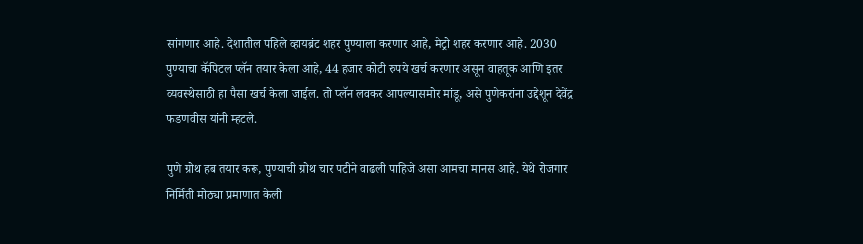सांगणार आहे. देशातील पहिले व्हायब्रंट शहर पुण्याला करणार आहे, मेट्रो शहर करणार आहे. 2030 पुण्याचा कॅपिटल प्लॅन तयार केला आहे, 44 हजार कोटी रुपये खर्च करणार असून वाहतूक आणि इतर व्यवस्थेसाठी हा पैसा खर्च केला जाईल. तो प्लॅन लवकर आपल्यासमोर मांडू, असे पुणेकरांना उद्देशून देवेंद्र फडणवीस यांनी म्हटले.

पुणे ग्रोथ हब तयार करू, पुण्याची ग्रोथ चार पटीने वाढली पाहिजे असा आमचा मानस आहे. येथे रोजगार निर्मिती मोठ्या प्रमाणात केली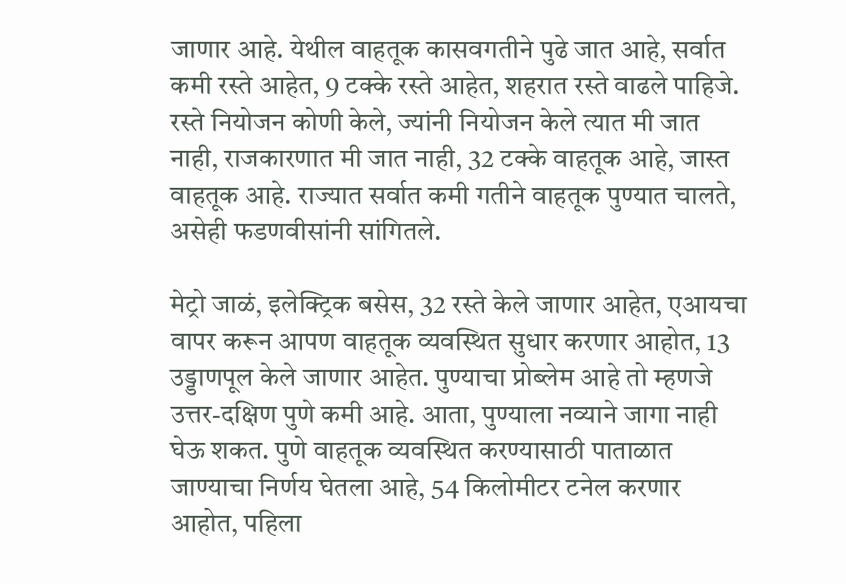जाणार आहे. येथील वाहतूक कासवगतीने पुढे जात आहे, सर्वात कमी रस्ते आहेत, 9 टक्के रस्ते आहेत, शहरात रस्ते वाढले पाहिजे. रस्ते नियोजन कोणी केले, ज्यांनी नियोजन केले त्यात मी जात नाही, राजकारणात मी जात नाही, 32 टक्के वाहतूक आहे, जास्त वाहतूक आहे. राज्यात सर्वात कमी गतीने वाहतूक पुण्यात चालते, असेही फडणवीसांनी सांगितले.

मेट्रो जाळं, इलेक्ट्रिक बसेस, 32 रस्ते केले जाणार आहेत, एआयचा वापर करून आपण वाहतूक व्यवस्थित सुधार करणार आहोत, 13 उड्डाणपूल केले जाणार आहेत. पुण्याचा प्रोब्लेम आहे तो म्हणजे उत्तर-दक्षिण पुणे कमी आहे. आता, पुण्याला नव्याने जागा नाही घेऊ शकत. पुणे वाहतूक व्यवस्थित करण्यासाठी पाताळात जाण्याचा निर्णय घेतला आहे, 54 किलोमीटर टनेल करणार आहोत, पहिला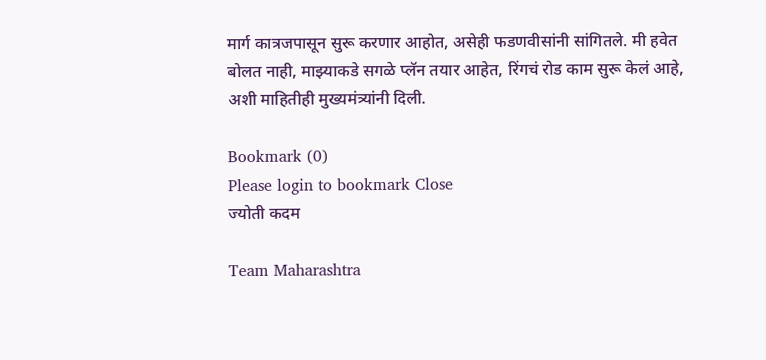मार्ग कात्रजपासून सुरू करणार आहोत, असेही फडणवीसांनी सांगितले. मी हवेत बोलत नाही, माझ्याकडे सगळे प्लॅन तयार आहेत, रिंगचं रोड काम सुरू केलं आहे, अशी माहितीही मुख्यमंत्र्‍यांनी दिली.

Bookmark (0)
Please login to bookmark Close
ज्योती कदम

Team Maharashtra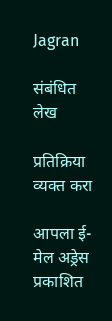Jagran

संबंधित लेख

प्रतिक्रिया व्यक्त करा

आपला ई-मेल अड्रेस प्रकाशित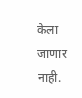केला जाणार नाही.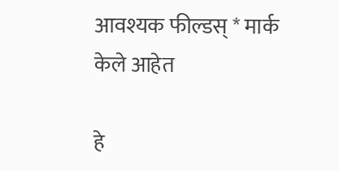आवश्यक फील्डस् * मार्क केले आहेत

हे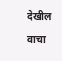देखील वाचा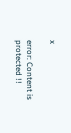x

error: Content is protected !!